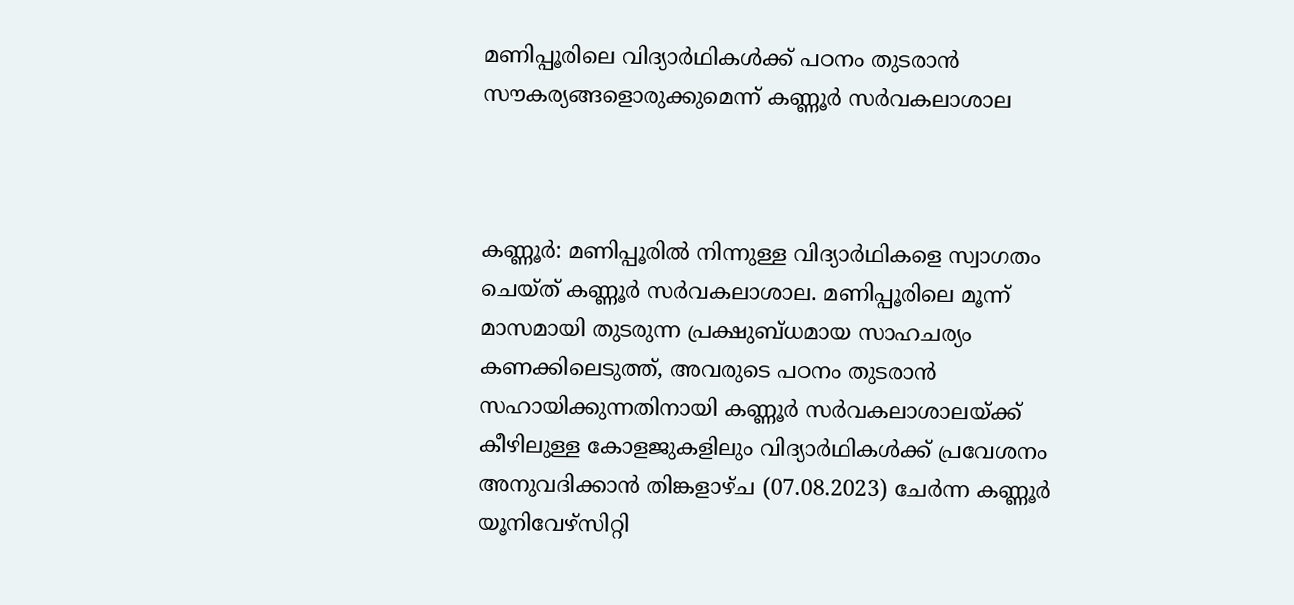മണിപ്പൂരിലെ വിദ്യാര്‍ഥികള്‍ക്ക് പഠനം തുടരാന്‍ സൗകര്യങ്ങളൊരുക്കുമെന്ന് കണ്ണൂര്‍ സര്‍വകലാശാല



കണ്ണൂര്‍: മണിപ്പൂരില്‍ നിന്നുള്ള വിദ്യാര്‍ഥികളെ സ്വാഗതം ചെയ്ത് കണ്ണൂര്‍ സര്‍വകലാശാല. മണിപ്പൂരിലെ മൂന്ന് മാസമായി തുടരുന്ന പ്രക്ഷുബ്ധമായ സാഹചര്യം കണക്കിലെടുത്ത്, അവരുടെ പഠനം തുടരാന്‍ സഹായിക്കുന്നതിനായി കണ്ണൂര്‍ സര്‍വകലാശാലയ്ക്ക് കീഴിലുള്ള കോളജുകളിലും വിദ്യാര്‍ഥികള്‍ക്ക് പ്രവേശനം അനുവദിക്കാന്‍ തിങ്കളാഴ്ച (07.08.2023) ചേര്‍ന്ന കണ്ണൂര്‍ യൂനിവേഴ്‌സിറ്റി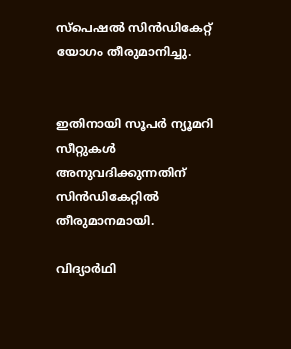സ്‌പെഷല്‍ സിന്‍ഡികേറ്റ് യോഗം തീരുമാനിച്ചു.


ഇതിനായി സൂപര്‍ ന്യൂമറി സീറ്റുകള്‍ അനുവദിക്കുന്നതിന് സിന്‍ഡികേറ്റില്‍ തീരുമാനമായി.

വിദ്യാര്‍ഥി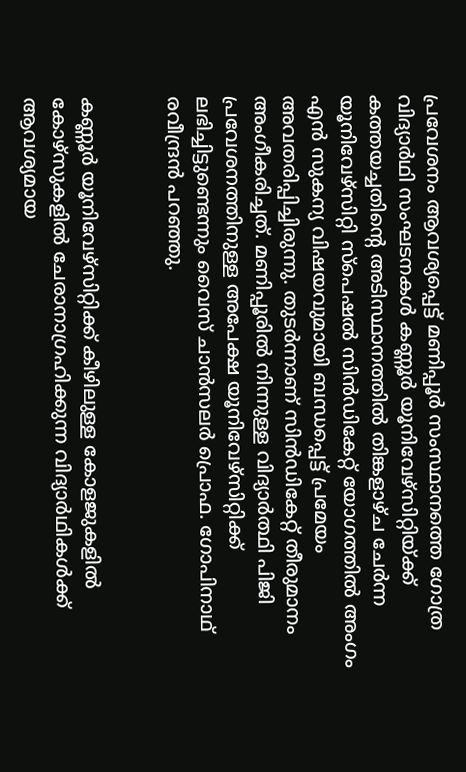പ്രവേശനം ആവശ്യപ്പെട്ട് മണിപ്പൂര്‍ സംസ്ഥാനത്തെ ഗോത്ര വിദ്യാര്‍ഥി സംഘടനകള്‍ കണ്ണൂര്‍ യൂനിവേഴ്‌സിറ്റിയ്ക്ക് കത്തയച്ചതിന്റെ അടിസ്ഥാനത്തില്‍ തിങ്കളാഴ്ച ചേര്‍ന്ന യൂനിവേഴ്‌സിറ്റി സ്‌പെഷല്‍ സിന്‍ഡികേറ്റ് യോഗത്തില്‍ അംഗം എന്‍ സുകന്യ വിഷയവുമായി ബന്ധപ്പെട്ട് പ്രമേയം അവതരിപ്പിച്ചിരുന്നു. തുടര്‍ന്നാണ് സിന്‍ഡികേറ്റ് തീരുമാനം അംഗീകരിച്ചത്. മണിപ്പൂരില്‍ നിന്നുള്ള വിദ്യാര്‍ത്ഥി പിജി പ്രവേശനത്തിനുള്ള അപേക്ഷ യൂനിവേഴ്‌സിറ്റിക്ക് ലഭിച്ചിട്ടുണ്ടെന്നും വൈസ് ചാന്‍സലര്‍ പ്രൊഫ. ഗോപിനാഥ് രവീന്ദ്രന്‍ പറഞ്ഞു.


കണ്ണൂര്‍ യൂനിവേഴ്‌സിറ്റിക്ക് കീഴിലുള്ള കോളജുകളില്‍ കോഴ്‌സുകളില്‍ ചേരാനാഗ്രഹിക്കുന്ന വിദ്യാര്‍ഥികള്‍ക്ക് ആവശ്യമായ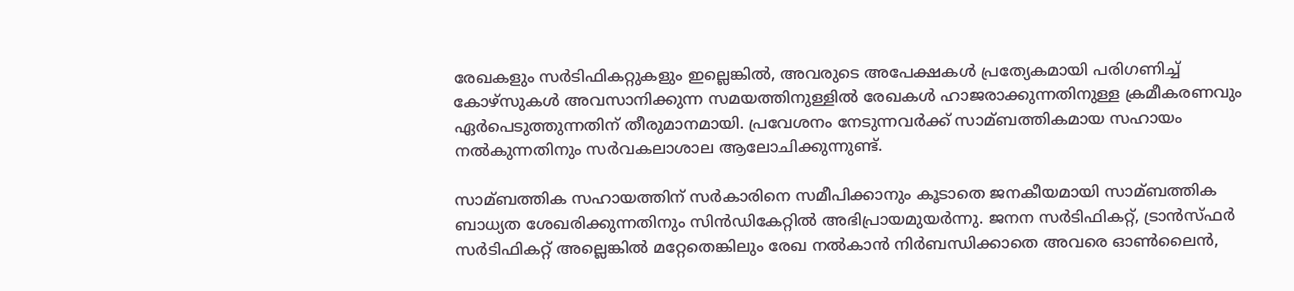രേഖകളും സര്‍ടിഫികറ്റുകളും ഇല്ലെങ്കില്‍, അവരുടെ അപേക്ഷകള്‍ പ്രത്യേകമായി പരിഗണിച്ച്‌ കോഴ്‌സുകള്‍ അവസാനിക്കുന്ന സമയത്തിനുള്ളില്‍ രേഖകള്‍ ഹാജരാക്കുന്നതിനുള്ള ക്രമീകരണവും ഏര്‍പെടുത്തുന്നതിന് തീരുമാനമായി. പ്രവേശനം നേടുന്നവര്‍ക്ക് സാമ്ബത്തികമായ സഹായം നല്‍കുന്നതിനും സര്‍വകലാശാല ആലോചിക്കുന്നുണ്ട്.

സാമ്ബത്തിക സഹായത്തിന് സര്‍കാരിനെ സമീപിക്കാനും കൂടാതെ ജനകീയമായി സാമ്ബത്തിക ബാധ്യത ശേഖരിക്കുന്നതിനും സിന്‍ഡികേറ്റില്‍ അഭിപ്രായമുയര്‍ന്നു. ജനന സര്‍ടിഫികറ്റ്, ട്രാന്‍സ്ഫര്‍ സര്‍ടിഫികറ്റ് അല്ലെങ്കില്‍ മറ്റേതെങ്കിലും രേഖ നല്‍കാന്‍ നിര്‍ബന്ധിക്കാതെ അവരെ ഓണ്‍ലൈന്‍,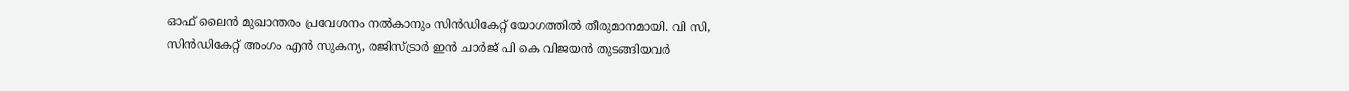ഓഫ് ലൈന്‍ മുഖാന്തരം പ്രവേശനം നല്‍കാനും സിന്‍ഡികേറ്റ് യോഗത്തില്‍ തീരുമാനമായി. വി സി, സിന്‍ഡികേറ്റ് അംഗം എന്‍ സുകന്യ, രജിസ്ട്രാര്‍ ഇന്‍ ചാര്‍ജ് പി കെ വിജയന്‍ തുടങ്ങിയവര്‍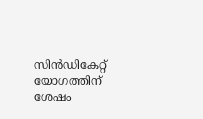സിന്‍ഡികേറ്റ് യോഗത്തിന് ശേഷം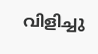വിളിച്ചു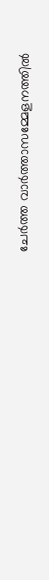ചേര്‍ത്ത വാര്‍ത്താസമ്മേളനത്തില്‍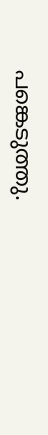പങ്കെടുത്തു.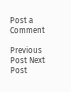Post a Comment

Previous Post Next Post